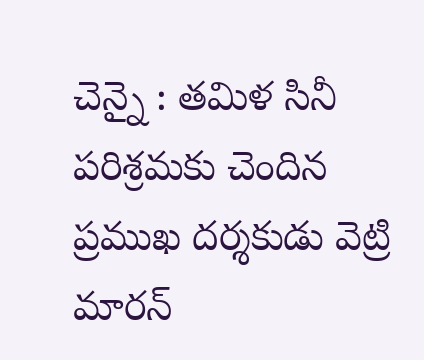చెన్నై : తమిళ సినీ పరిశ్రమకు చెందిన ప్రముఖ దర్శకుడు వెట్రి మారన్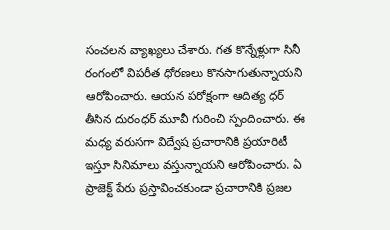సంచలన వ్యాఖ్యలు చేశారు. గత కొన్నేళ్లుగా సినీ రంగంలో విపరీత ధోరణలు కొనసాగుతున్నాయని ఆరోపించారు. ఆయన పరోక్షంగా ఆదిత్య ధర్ తీసిన దురంధర్ మూవీ గురించి స్పందించారు. ఈ మధ్య వరుసగా విద్వేష ప్రచారానికి ప్రయారిటీ ఇస్తూ సినిమాలు వస్తున్నాయని ఆరోపించారు. ఏ ప్రాజెక్ట్ పేరు ప్రస్తావించకుండా ప్రచారానికి ప్రజల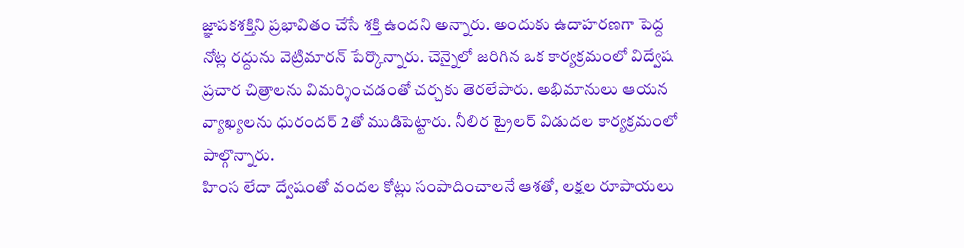జ్ఞాపకశక్తిని ప్రభావితం చేసే శక్తి ఉందని అన్నారు. అందుకు ఉదాహరణగా పెద్ద నోట్ల రద్దును వెట్రిమారన్ పేర్కొన్నారు. చెన్నైలో జరిగిన ఒక కార్యక్రమంలో విద్వేష ప్రచార చిత్రాలను విమర్శించడంతో చర్చకు తెరలేపారు. అభిమానులు ఆయన వ్యాఖ్యలను ధురందర్ 2తో ముడిపెట్టారు. నీలిర ట్రైలర్ విడుదల కార్యక్రమంలో పాల్గొన్నారు.
హింస లేదా ద్వేషంతో వందల కోట్లు సంపాదించాలనే ఆశతో, లక్షల రూపాయలు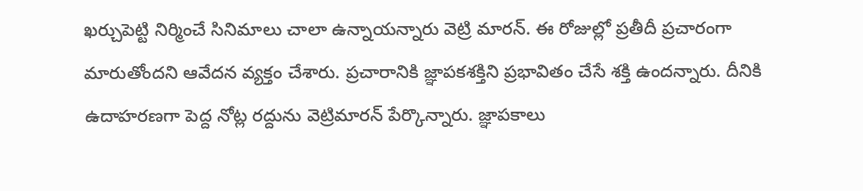ఖర్చుపెట్టి నిర్మించే సినిమాలు చాలా ఉన్నాయన్నారు వెట్రి మారన్. ఈ రోజుల్లో ప్రతీదీ ప్రచారంగా మారుతోందని ఆవేదన వ్యక్తం చేశారు. ప్రచారానికి జ్ఞాపకశక్తిని ప్రభావితం చేసే శక్తి ఉందన్నారు. దీనికి ఉదాహరణగా పెద్ద నోట్ల రద్దును వెట్రిమారన్ పేర్కొన్నారు. జ్ఞాపకాలు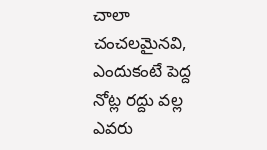చాలా చంచలమైనవి, ఎందుకంటే పెద్ద నోట్ల రద్దు వల్ల ఎవరు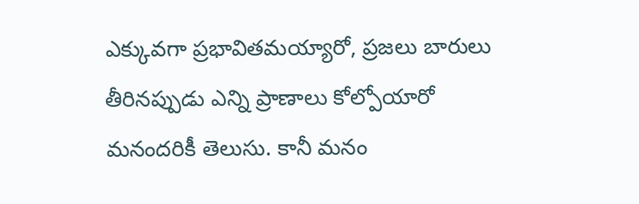ఎక్కువగా ప్రభావితమయ్యారో, ప్రజలు బారులు తీరినప్పుడు ఎన్ని ప్రాణాలు కోల్పోయారో మనందరికీ తెలుసు. కానీ మనం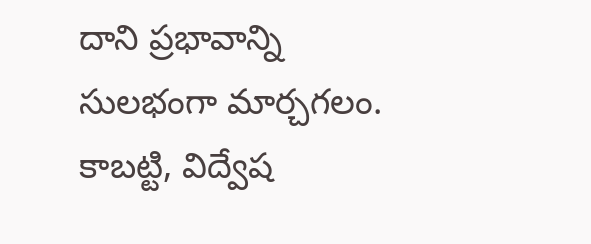దాని ప్రభావాన్ని సులభంగా మార్చగలం. కాబట్టి, విద్వేష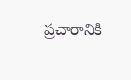ప్రచారానికి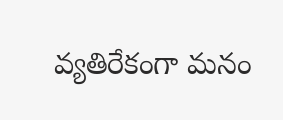వ్యతిరేకంగా మనం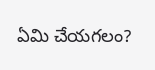ఏమి చేయగలం?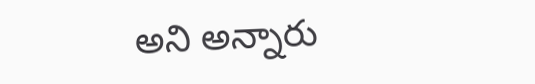అని అన్నారు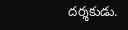దర్శకుడు.